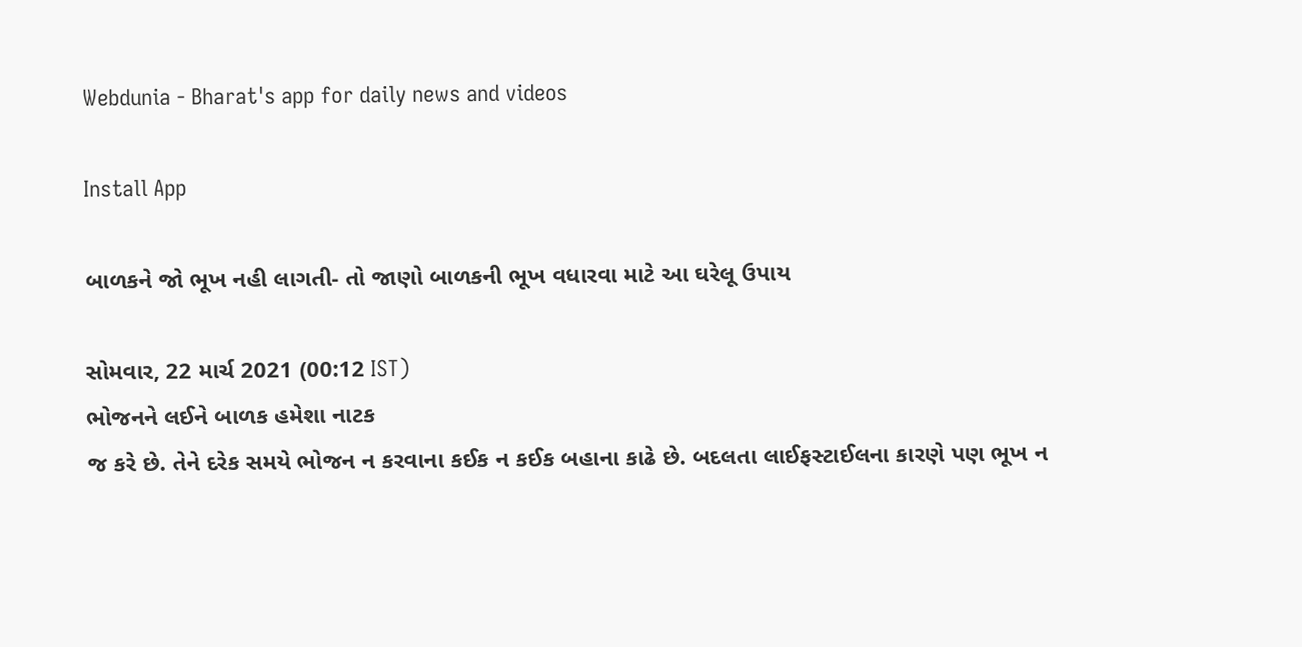Webdunia - Bharat's app for daily news and videos

Install App

બાળકને જો ભૂખ નહી લાગતી- તો જાણો બાળકની ભૂખ વધારવા માટે આ ઘરેલૂ ઉપાય

સોમવાર, 22 માર્ચ 2021 (00:12 IST)
ભોજનને લઈને બાળક હમેશા નાટક
જ કરે છે. તેને દરેક સમયે ભોજન ન કરવાના કઈક ન કઈક બહાના કાઢે છે. બદલતા લાઈફસ્ટાઈલના કારણે પણ ભૂખ ન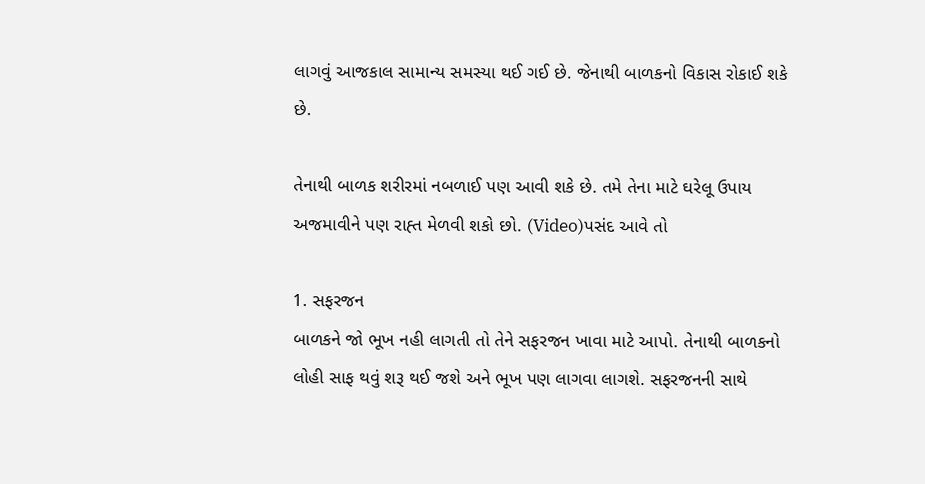લાગવું આજકાલ સામાન્ય સમસ્યા થઈ ગઈ છે. જેનાથી બાળકનો વિકાસ રોકાઈ શકે છે.

તેનાથી બાળક શરીરમાં નબળાઈ પણ આવી શકે છે. તમે તેના માટે ઘરેલૂ ઉપાય અજમાવીને પણ રાહ્ત મેળવી શકો છો. (Video)પસંદ આવે તો

1. સફરજન
બાળકને જો ભૂખ નહી લાગતી તો તેને સફરજન ખાવા માટે આપો. તેનાથી બાળકનો લોહી સાફ થવું શરૂ થઈ જશે અને ભૂખ પણ લાગવા લાગશે. સફરજનની સાથે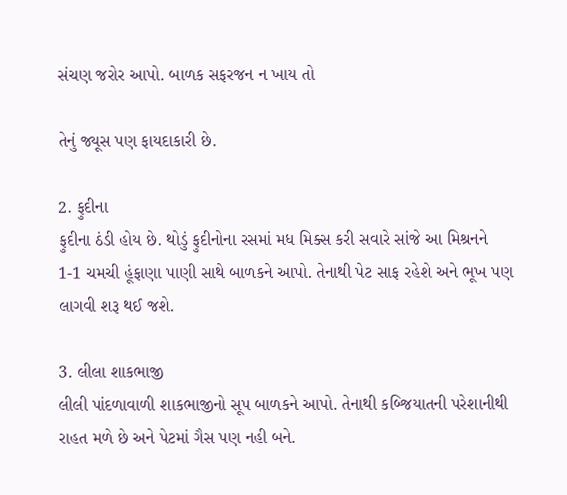સંચણ જરોર આપો. બાળક સફરજન ન ખાય તો

તેનું જ્યૂસ પણ ફાયદાકારી છે.

2. ફુદીના
ફુદીના ઠંડી હોય છે. થોડું ફુદીનોના રસમાં મધ મિક્સ કરી સવારે સાંજે આ મિશ્રનને 1-1 ચમચી હૂંફાણા પાણી સાથે બાળકને આપો. તેનાથી પેટ સાફ રહેશે અને ભૂખ પણ લાગવી શરૂ થઈ જશે.

3. લીલા શાકભાજી
લીલી પાંદળાવાળી શાકભાજીનો સૂપ બાળકને આપો. તેનાથી કબ્જિયાતની પરેશાનીથી રાહત મળે છે અને પેટમાં ગૈસ પણ નહી બને.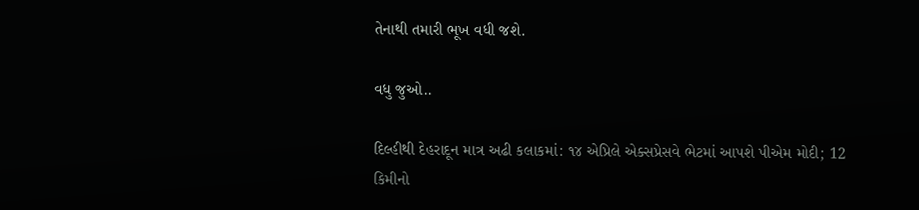તેનાથી તમારી ભૂખ વધી જશે.

વધુ જુઓ..

દિલ્હીથી દેહરાદૂન માત્ર અઢી કલાકમાં: ૧૪ એપ્રિલે એક્સપ્રેસવે ભેટમાં આપશે પીએમ મોદી; 12 કિમીનો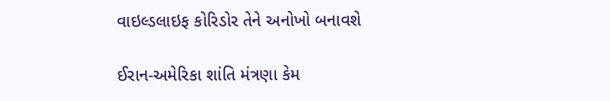વાઇલ્ડલાઇફ કોરિડોર તેને અનોખો બનાવશે

ઈરાન-અમેરિકા શાંતિ મંત્રણા કેમ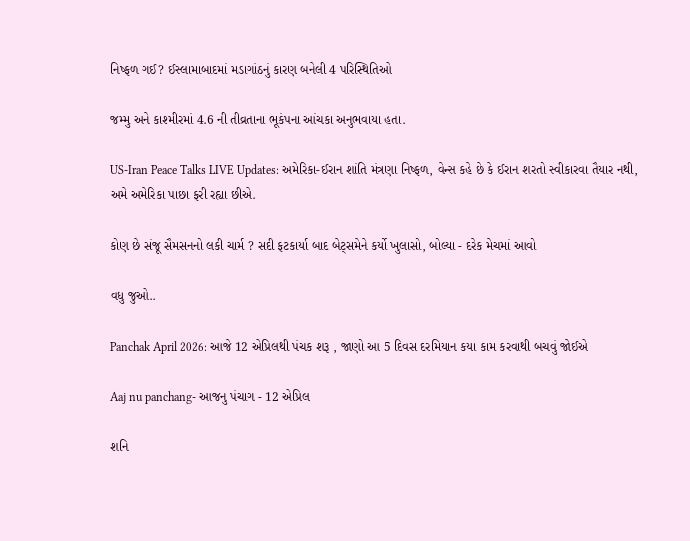નિષ્ફળ ગઈ? ઈસ્લામાબાદમાં મડાગાંઠનું કારણ બનેલી 4 પરિસ્થિતિઓ

જમ્મુ અને કાશ્મીરમાં 4.6 ની તીવ્રતાના ભૂકંપના આંચકા અનુભવાયા હતા.

US-Iran Peace Talks LIVE Updates: અમેરિકા-ઈરાન શાંતિ મંત્રણા નિષ્ફળ, વેન્સ કહે છે કે ઈરાન શરતો સ્વીકારવા તૈયાર નથી, અમે અમેરિકા પાછા ફરી રહ્યા છીએ.

કોણ છે સંજૂ સૈમસનનો લકી ચાર્મ ? સદી ફટકાર્યા બાદ બેટ્સમેને કર્યો ખુલાસો, બોલ્યા - દરેક મેચમાં આવો

વધુ જુઓ..

Panchak April 2026: આજે 12 એપ્રિલથી પંચક શરૂ , જાણો આ 5 દિવસ દરમિયાન કયા કામ કરવાથી બચવું જોઈએ

Aaj nu panchang- આજનુ પંચાગ - 12 એપ્રિલ

શનિ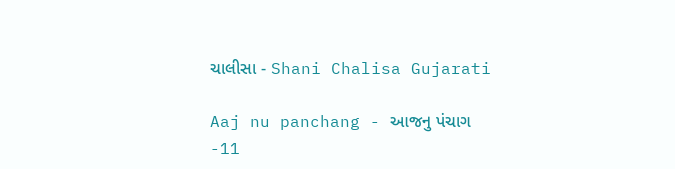ચાલીસા - Shani Chalisa Gujarati

Aaj nu panchang - આજનુ પંચાગ -11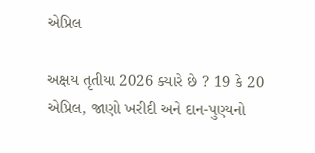એપ્રિલ

અક્ષય તૃતીયા 2026 ક્યારે છે ? 19 કે 20 એપ્રિલ, જાણો ખરીદી અને દાન-પુણ્યનો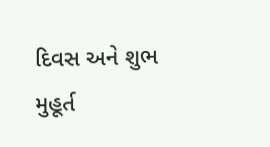દિવસ અને શુભ મુહૂર્ત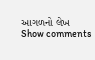આગળનો લેખ
Show comments